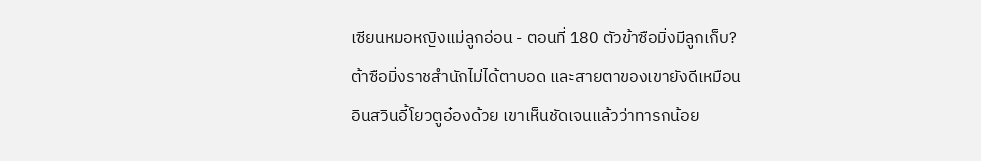เซียนหมอหญิงแม่ลูกอ่อน - ตอนที่ 180 ตัวข้าซือมิ่งมีลูกเก็บ?
ต้าซือมิ่งราชสำนักไม่ได้ตาบอด และสายตาของเขายังดีเหมือน
อินสวินอี้โยวตูอ๋องด้วย เขาเห็นชัดเจนแล้วว่าทารกน้อย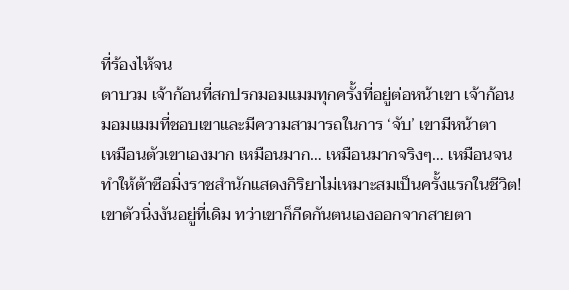ที่ร้องไห้จน
ตาบวม เจ้าก้อนที่สกปรกมอมแมมทุกครั้งที่อยู่ต่อหน้าเขา เจ้าก้อน
มอมแมมที่ชอบเขาและมีความสามารถในการ ‘จับ’ เขามีหน้าตา
เหมือนตัวเขาเองมาก เหมือนมาก… เหมือนมากจริงๆ… เหมือนจน
ทำให้ต้าซือมิ่งราชสำนักแสดงกิริยาไม่เหมาะสมเป็นครั้งแรกในชีวิต!
เขาตัวนิ่งงันอยู่ที่เดิม ทว่าเขาก็กีดกันตนเองออกจากสายตา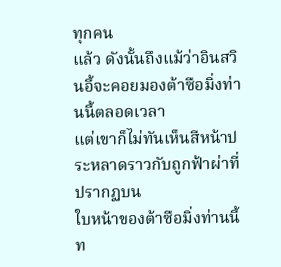ทุกคน
แล้ว ดังนั้นถึงแม้ว่าอินสวินอี้จะคอยมองต้าซือมิ่งท่านนี้ตลอดเวลา
แต่เขาก็ไม่ทันเห็นสีหน้าประหลาดราวกับถูกฟ้าผ่าที่ปรากฏบน
ใบหน้าของต้าซือมิ่งท่านนี้ ท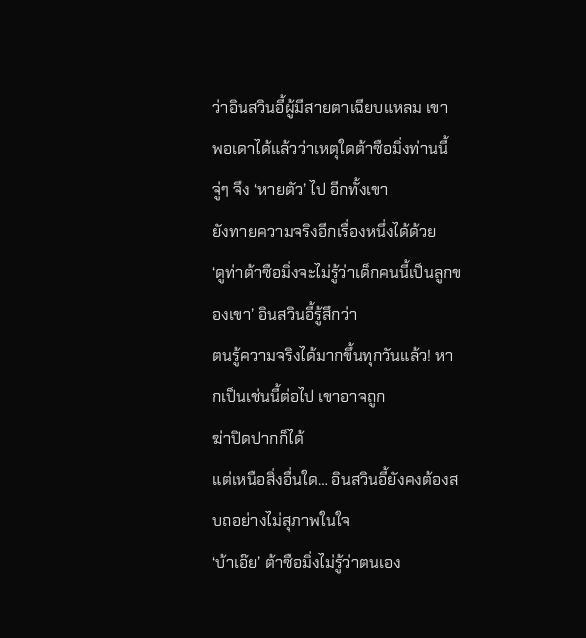ว่าอินสวินอี้ผู้มีสายตาเฉียบแหลม เขา
พอเดาได้แล้วว่าเหตุใดต้าซือมิ่งท่านนี้จู่ๆ จึง ‘หายตัว’ ไป อีกทั้งเขา
ยังทายความจริงอีกเรื่องหนึ่งได้ด้วย
‘ดูท่าต้าซือมิ่งจะไม่รู้ว่าเด็กคนนี้เป็นลูกของเขา’ อินสวินอี้รู้สึกว่า
ตนรู้ความจริงได้มากขึ้นทุกวันแล้ว! หากเป็นเช่นนี้ต่อไป เขาอาจถูก
ฆ่าปิดปากก็ได้
แต่เหนือสิ่งอื่นใด… อินสวินอี้ยังคงต้องสบถอย่างไม่สุภาพในใจ
‘บ้าเอ๊ย’ ต้าซือมิ่งไม่รู้ว่าตนเอง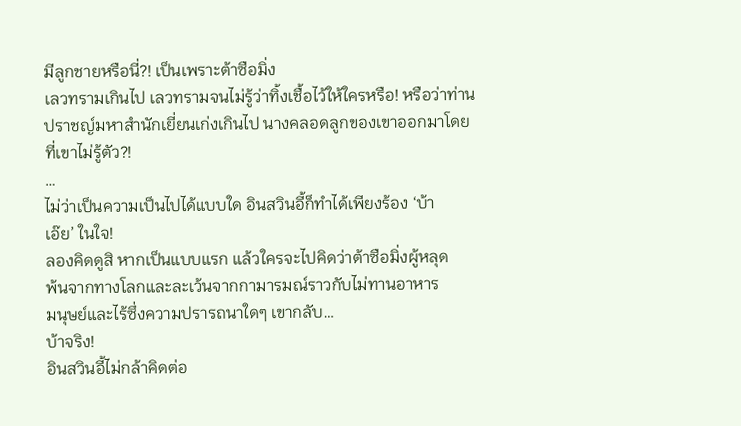มีลูกชายหรือนี่?! เป็นเพราะต้าซือมิ่ง
เลวทรามเกินไป เลวทรามจนไม่รู้ว่าทิ้งเชื้อไว้ให้ใครหรือ! หรือว่าท่าน
ปราชญ์มหาสำนักเยี่ยนเก่งเกินไป นางคลอดลูกของเขาออกมาโดย
ที่เขาไม่รู้ตัว?!
…
ไม่ว่าเป็นความเป็นไปได้แบบใด อินสวินอี้ก็ทำได้เพียงร้อง ‘บ้า
เอ๊ย’ ในใจ!
ลองคิดดูสิ หากเป็นแบบแรก แล้วใครจะไปคิดว่าต้าซือมิ่งผู้หลุด
พ้นจากทางโลกและละเว้นจากกามารมณ์ราวกับไม่ทานอาหาร
มนุษย์และไร้ซึ่งความปรารถนาใดๆ เขากลับ…
บ้าจริง!
อินสวินอี้ไม่กล้าคิดต่อ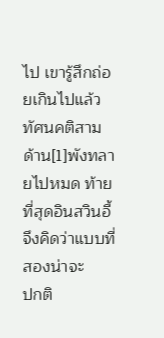ไป เขารู้สึกถ่อยเกินไปแล้ว ทัศนคติสาม
ด้าน[1]พังทลายไปหมด ท้ายที่สุดอินสวินอี้จึงคิดว่าแบบที่สองน่าจะ
ปกติ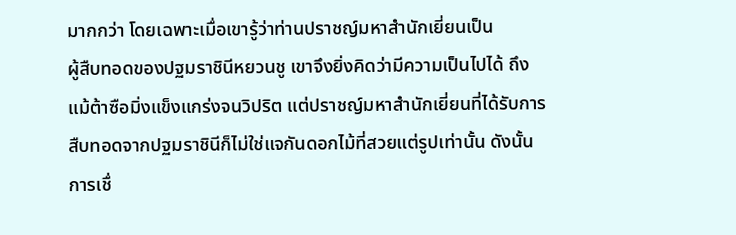มากกว่า โดยเฉพาะเมื่อเขารู้ว่าท่านปราชญ์มหาสำนักเยี่ยนเป็น
ผู้สืบทอดของปฐมราชินีหยวนชู เขาจึงยิ่งคิดว่ามีความเป็นไปได้ ถึง
แม้ต้าซือมิ่งแข็งแกร่งจนวิปริต แต่ปราชญ์มหาสำนักเยี่ยนที่ได้รับการ
สืบทอดจากปฐมราชินีก็ไม่ใช่แจกันดอกไม้ที่สวยแต่รูปเท่านั้น ดังนั้น
การเชื่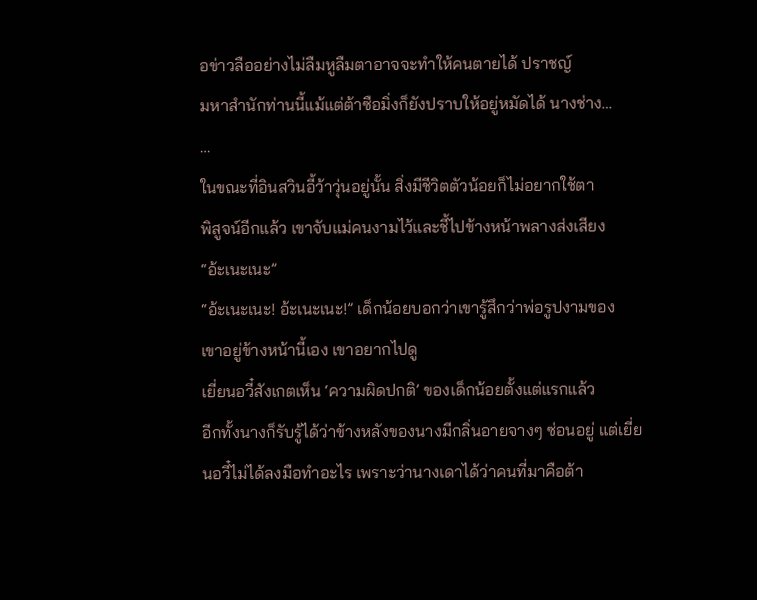อข่าวลืออย่างไม่ลืมหูลืมตาอาจจะทำให้คนตายได้ ปราชญ์
มหาสำนักท่านนี้แม้แต่ต้าซือมิ่งก็ยังปราบให้อยู่หมัดได้ นางช่าง…
…
ในขณะที่อินสวินอี้ว้าวุ่นอยู่นั้น สิ่งมีชีวิตตัวน้อยก็ไม่อยากใช้ตา
พิสูจน์อีกแล้ว เขาจับแม่คนงามไว้และชี้ไปข้างหน้าพลางส่งเสียง
“อ้ะเนะเนะ”
“อ้ะเนะเนะ! อ้ะเนะเนะ!” เด็กน้อยบอกว่าเขารู้สึกว่าพ่อรูปงามของ
เขาอยู่ข้างหน้านี้เอง เขาอยากไปดู
เยี่ยนอวี๋สังเกตเห็น ‘ความผิดปกติ’ ของเด็กน้อยตั้งแต่แรกแล้ว
อีกทั้งนางก็รับรู้ได้ว่าข้างหลังของนางมีกลิ่นอายจางๆ ซ่อนอยู่ แต่เยี่ย
นอวี๋ไม่ได้ลงมือทำอะไร เพราะว่านางเดาได้ว่าคนที่มาคือต้า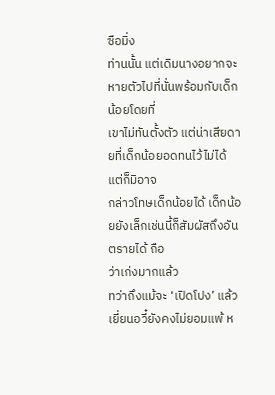ซือมิ่ง
ท่านนั้น แต่เดิมนางอยากจะหายตัวไปที่นั่นพร้อมกับเด็กน้อยโดยที่
เขาไม่ทันตั้งตัว แต่น่าเสียดายที่เด็กน้อยอดทนไว้ไม่ได้ แต่ก็มิอาจ
กล่าวโทษเด็กน้อยได้ เด็กน้อยยังเล็กเช่นนี้ก็สัมผัสถึงอันตรายได้ ถือ
ว่าเก่งมากแล้ว
ทว่าถึงแม้จะ ‘เปิดโปง’ แล้ว เยี่ยนอวี๋ยังคงไม่ยอมแพ้ ห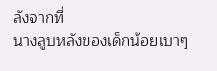ลังจากที่
นางลูบหลังของเด็กน้อยเบาๆ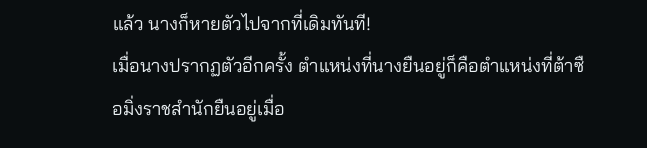แล้ว นางก็หายตัวไปจากที่เดิมทันที!
เมื่อนางปรากฏตัวอีกครั้ง ตำแหน่งที่นางยืนอยู่ก็คือตำแหน่งที่ต้าซื
อมิ่งราชสำนักยืนอยู่เมื่อ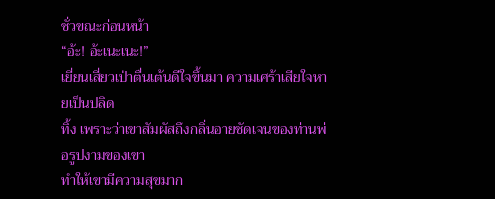ชั่วขณะก่อนหน้า
“อ้ะ! อ้ะเนะเนะ!”
เยี่ยนเสี่ยวเป่าตื่นเต้นดีใจขึ้นมา ความเศร้าเสียใจหายเป็นปลิด
ทิ้ง เพราะว่าเขาสัมผัสถึงกลิ่นอายชัดเจนของท่านพ่อรูปงามของเขา
ทำให้เขามีความสุขมาก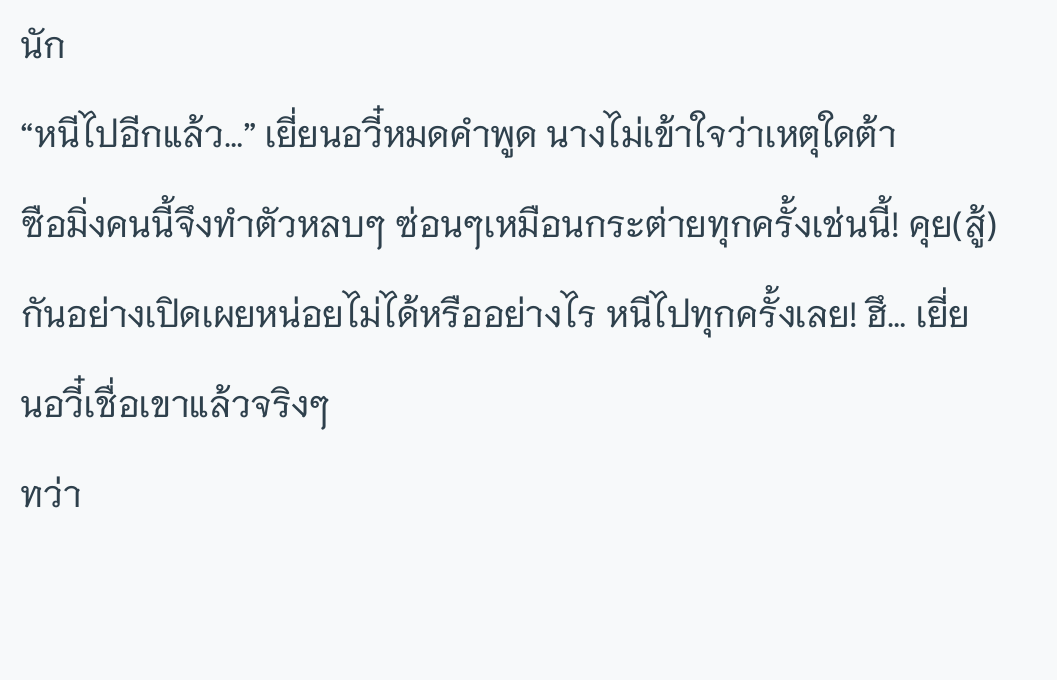นัก
“หนีไปอีกแล้ว…” เยี่ยนอวี๋หมดคำพูด นางไม่เข้าใจว่าเหตุใดต้า
ซือมิ่งคนนี้จึงทำตัวหลบๆ ซ่อนๆเหมือนกระต่ายทุกครั้งเช่นนี้! คุย(สู้)
กันอย่างเปิดเผยหน่อยไม่ได้หรืออย่างไร หนีไปทุกครั้งเลย! ฮึ… เยี่ย
นอวี๋เชื่อเขาแล้วจริงๆ
ทว่า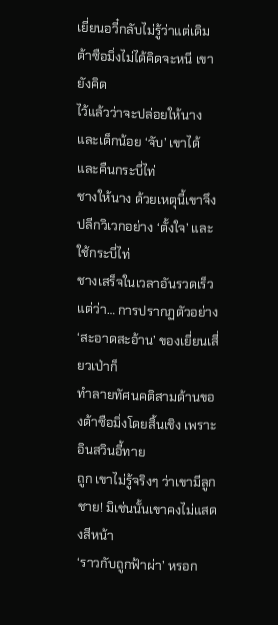เยี่ยนอวี๋กลับไม่รู้ว่าแต่เดิมต้าซือมิ่งไม่ได้คิดจะหนี เขายังคิด
ไว้แล้วว่าจะปล่อยให้นางและเด็กน้อย ‘จับ’ เขาได้ และคืนกระบี่ไท่
ชางให้นาง ด้วยเหตุนี้เขาจึงปลีกวิเวกอย่าง ‘ตั้งใจ’ และใช้กระบี่ไท่
ชางเสร็จในเวลาอันรวดเร็ว
แต่ว่า… การปรากฏตัวอย่าง ‘สะอาดสะอ้าน’ ของเยี่ยนเสี่ยวเป่าก็
ทำลายทัศนคติสามด้านของต้าซือมิ่งโดยสิ้นเชิง เพราะอินสวินอี้ทาย
ถูก เขาไม่รู้จริงๆ ว่าเขามีลูกชาย! มิเช่นนั้นเขาคงไม่แสดงสีหน้า
‘ราวกับถูกฟ้าผ่า’ หรอก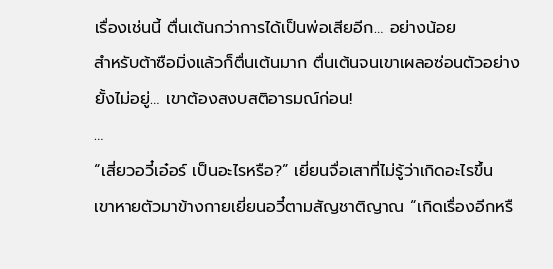เรื่องเช่นนี้ ตื่นเต้นกว่าการได้เป็นพ่อเสียอีก… อย่างน้อย
สำหรับต้าซือมิ่งแล้วก็ตื่นเต้นมาก ตื่นเต้นจนเขาเผลอซ่อนตัวอย่าง
ยั้งไม่อยู่… เขาต้องสงบสติอารมณ์ก่อน!
…
“เสี่ยวอวี๋เอ๋อร์ เป็นอะไรหรือ?” เยี่ยนจื่อเสาที่ไม่รู้ว่าเกิดอะไรขึ้น
เขาหายตัวมาข้างกายเยี่ยนอวี๋ตามสัญชาติญาณ “เกิดเรื่องอีกหรื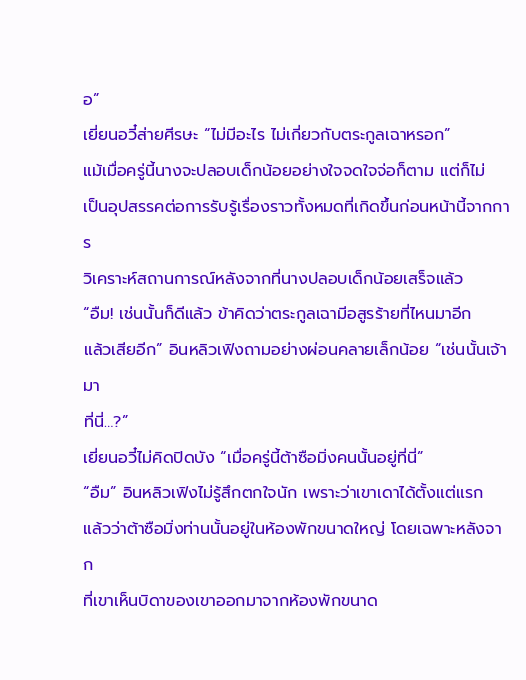อ”
เยี่ยนอวี๋ส่ายศีรษะ “ไม่มีอะไร ไม่เกี่ยวกับตระกูลเฉาหรอก”
แม้เมื่อครู่นี้นางจะปลอบเด็กน้อยอย่างใจจดใจจ่อก็ตาม แต่ก็ไม่
เป็นอุปสรรคต่อการรับรู้เรื่องราวทั้งหมดที่เกิดขึ้นก่อนหน้านี้จากการ
วิเคราะห์สถานการณ์หลังจากที่นางปลอบเด็กน้อยเสร็จแล้ว
“อืม! เช่นนั้นก็ดีแล้ว ข้าคิดว่าตระกูลเฉามีอสูรร้ายที่ไหนมาอีก
แล้วเสียอีก” อินหลิวเฟิงถามอย่างผ่อนคลายเล็กน้อย “เช่นนั้นเจ้ามา
ที่นี่…?”
เยี่ยนอวี๋ไม่คิดปิดบัง “เมื่อครู่นี้ต้าซือมิ่งคนนั้นอยู่ที่นี่”
“อืม” อินหลิวเฟิงไม่รู้สึกตกใจนัก เพราะว่าเขาเดาได้ตั้งแต่แรก
แล้วว่าต้าซือมิ่งท่านนั้นอยู่ในห้องพักขนาดใหญ่ โดยเฉพาะหลังจาก
ที่เขาเห็นบิดาของเขาออกมาจากห้องพักขนาด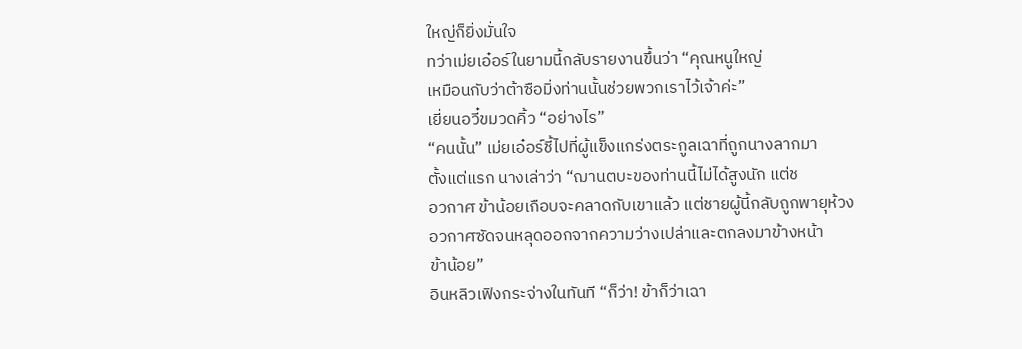ใหญ่ก็ยิ่งมั่นใจ
ทว่าเม่ยเอ๋อร์ในยามนี้กลับรายงานขึ้นว่า “คุณหนูใหญ่
เหมือนกับว่าต้าซือมิ่งท่านนั้นช่วยพวกเราไว้เจ้าค่ะ”
เยี่ยนอวี๋ขมวดคิ้ว “อย่างไร”
“คนนั้น” เม่ยเอ๋อร์ชี้ไปที่ผู้แข็งแกร่งตระกูลเฉาที่ถูกนางลากมา
ตั้งแต่แรก นางเล่าว่า “ฌานตบะของท่านนี้ไม่ได้สูงนัก แต่ช
อวกาศ ข้าน้อยเกือบจะคลาดกับเขาแล้ว แต่ชายผู้นี้กลับถูกพายุห้วง
อวกาศซัดจนหลุดออกจากความว่างเปล่าและตกลงมาข้างหน้า
ข้าน้อย”
อินหลิวเฟิงกระจ่างในทันที “ก็ว่า! ข้าก็ว่าเฉา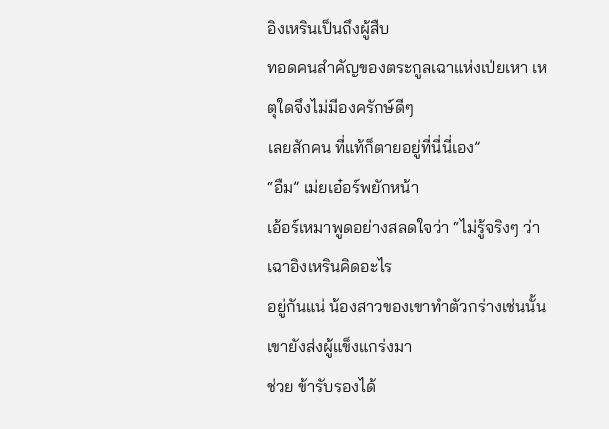อิงเหรินเป็นถึงผู้สืบ
ทอดคนสำคัญของตระกูลเฉาแห่งเป่ยเหา เหตุใดจึงไม่มีองครักษ์ดีๆ
เลยสักคน ที่แท้ก็ตายอยู่ที่นี่นี่เอง”
“อืม” เม่ยเอ๋อร์พยักหน้า
เอ้อร์เหมาพูดอย่างสลดใจว่า “ไม่รู้จริงๆ ว่าเฉาอิงเหรินคิดอะไร
อยู่กันแน่ น้องสาวของเขาทำตัวกร่างเช่นนั้น เขายังส่งผู้แข็งแกร่งมา
ช่วย ข้ารับรองได้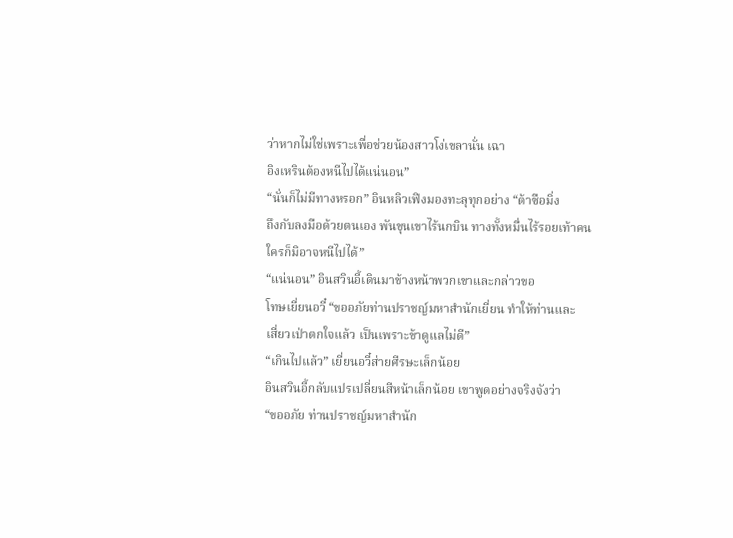ว่าหากไม่ใช่เพราะเพื่อช่วยน้องสาวโง่เขลานั่น เฉา
อิงเหรินต้องหนีไปได้แน่นอน”
“นั่นก็ไม่มีทางหรอก” อินหลิวเฟิงมองทะลุทุกอย่าง “ต้าซือมิ่ง
ถึงกับลงมือด้วยตนเอง พันขุนเขาไร้นกบิน ทางทั้งหมื่นไร้รอยเท้าคน
ใครก็มิอาจหนีไปได้”
“แน่นอน” อินสวินอี้เดินมาข้างหน้าพวกเขาและกล่าวขอ
โทษเยี่ยนอวี๋ “ขออภัยท่านปราชญ์มหาสำนักเยี่ยน ทำให้ท่านและ
เสี่ยวเป่าตกใจแล้ว เป็นเพราะข้าดูแลไม่ดี”
“เกินไปแล้ว” เยี่ยนอวี๋ส่ายศีรษะเล็กน้อย
อินสวินอี้กลับแปรเปลี่ยนสีหน้าเล็กน้อย เขาพูดอย่างจริงจังว่า
“ขออภัย ท่านปราชญ์มหาสำนัก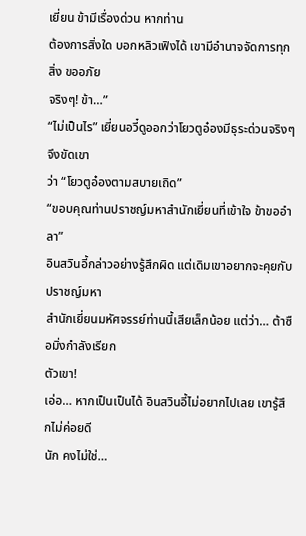เยี่ยน ข้ามีเรื่องด่วน หากท่าน
ต้องการสิ่งใด บอกหลิวเฟิงได้ เขามีอำนาจจัดการทุกสิ่ง ขออภัย
จริงๆ! ข้า…”
“ไม่เป็นไร” เยี่ยนอวี๋ดูออกว่าโยวตูอ๋องมีธุระด่วนจริงๆ จึงขัดเขา
ว่า “โยวตูอ๋องตามสบายเถิด”
“ขอบคุณท่านปราชญ์มหาสำนักเยี่ยนที่เข้าใจ ข้าขออำลา”
อินสวินอี้กล่าวอย่างรู้สึกผิด แต่เดิมเขาอยากจะคุยกับปราชญ์มหา
สำนักเยี่ยนมหัศจรรย์ท่านนี้เสียเล็กน้อย แต่ว่า… ต้าซือมิ่งกำลังเรียก
ตัวเขา!
เอ่อ… หากเป็นเป็นได้ อินสวินอี้ไม่อยากไปเลย เขารู้สึกไม่ค่อยดี
นัก คงไม่ใช่…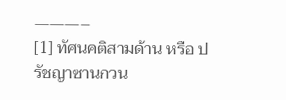———–
[1] ทัศนคติสามด้าน หรือ ปรัชญาซานกวน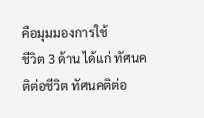คือมุมมองการใช้
ชีวิต 3 ด้าน ได้แก่ ทัศนคติต่อชีวิต ทัศนคติต่อ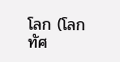โลก (โลกทัศ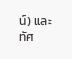น์) และ
ทัศ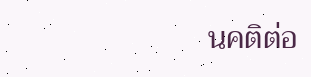นคติต่อ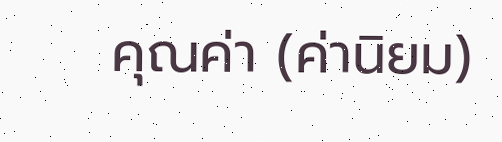คุณค่า (ค่านิยม)